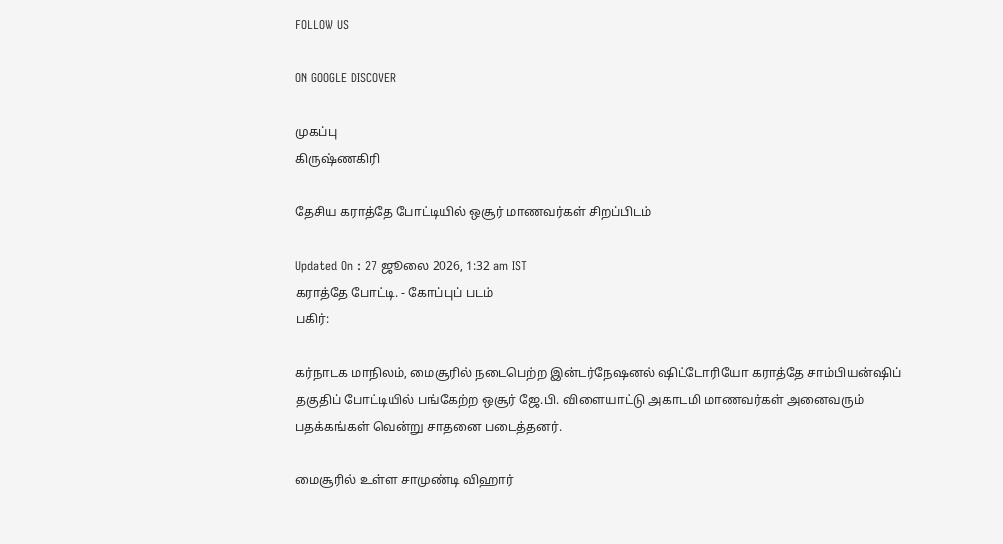FOLLOW US

ON GOOGLE DISCOVER

முகப்பு
கிருஷ்ணகிரி

தேசிய கராத்தே போட்டியில் ஒசூர் மாணவர்கள் சிறப்பிடம்

Updated On : 27 ஜூலை 2026, 1:32 am IST
கராத்தே போட்டி. - கோப்புப் படம்
பகிர்:

கர்நாடக மாநிலம், மைசூரில் நடைபெற்ற இன்டர்நேஷனல் ஷிட்டோரியோ கராத்தே சாம்பியன்ஷிப் தகுதிப் போட்டியில் பங்கேற்ற ஒசூர் ஜே.பி. விளையாட்டு அகாடமி மாணவர்கள் அனைவரும் பதக்கங்கள் வென்று சாதனை படைத்தனர்.

மைசூரில் உள்ள சாமுண்டி விஹார்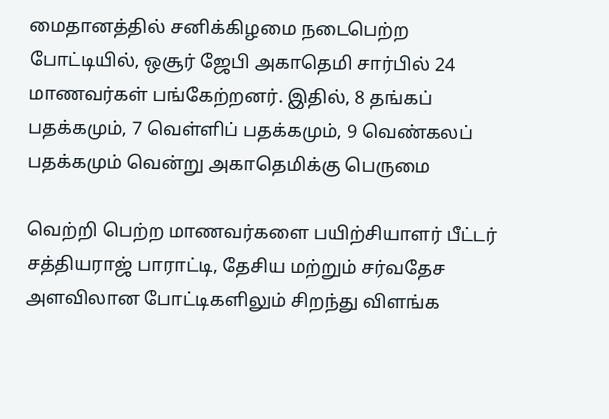மைதானத்தில் சனிக்கிழமை நடைபெற்ற போட்டியில், ஒசூர் ஜேபி அகாதெமி சார்பில் 24 மாணவர்கள் பங்கேற்றனர். இதில், 8 தங்கப் பதக்கமும், 7 வெள்ளிப் பதக்கமும், 9 வெண்கலப் பதக்கமும் வென்று அகாதெமிக்கு பெருமை

வெற்றி பெற்ற மாணவர்களை பயிற்சியாளர் பீட்டர் சத்தியராஜ் பாராட்டி, தேசிய மற்றும் சர்வதேச அளவிலான போட்டிகளிலும் சிறந்து விளங்க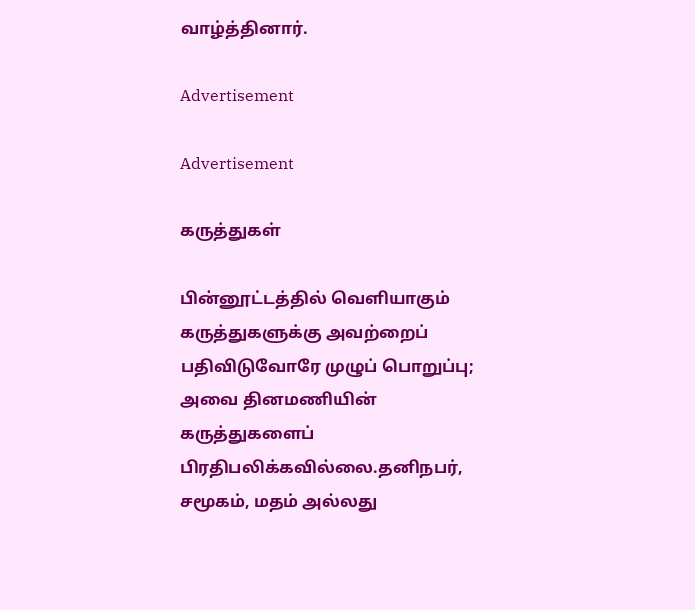வாழ்த்தினார்.

Advertisement

Advertisement

கருத்துகள்

பின்னூட்டத்தில் வெளியாகும் கருத்துகளுக்கு அவற்றைப் பதிவிடுவோரே முழுப் பொறுப்பு; அவை தினமணியின் கருத்துகளைப் பிரதிபலிக்கவில்லை.தனிநபர், சமூகம், மதம் அல்லது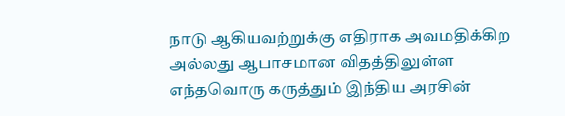நாடு ஆகியவற்றுக்கு எதிராக அவமதிக்கிற அல்லது ஆபாசமான விதத்திலுள்ள எந்தவொரு கருத்தும் இந்திய அரசின்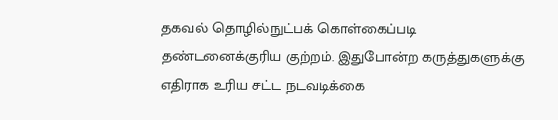தகவல் தொழில்நுட்பக் கொள்கைப்படி தண்டனைக்குரிய குற்றம். இதுபோன்ற கருத்துகளுக்கு எதிராக உரிய சட்ட நடவடிக்கை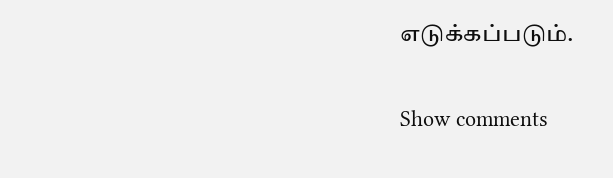எடுக்கப்படும்.

Show comments